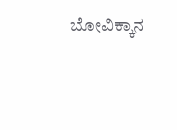ಬೋವಿಕ್ಕಾನ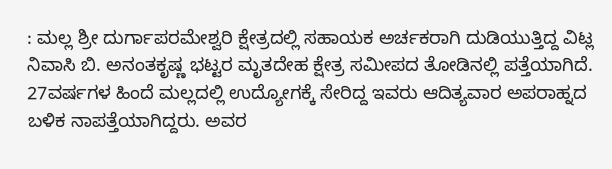: ಮಲ್ಲ ಶ್ರೀ ದುರ್ಗಾಪರಮೇಶ್ವರಿ ಕ್ಷೇತ್ರದಲ್ಲಿ ಸಹಾಯಕ ಅರ್ಚಕರಾಗಿ ದುಡಿಯುತ್ತಿದ್ದ ವಿಟ್ಲ ನಿವಾಸಿ ಬಿ. ಅನಂತಕೃಷ್ಣ ಭಟ್ಟರ ಮೃತದೇಹ ಕ್ಷೇತ್ರ ಸಮೀಪದ ತೋಡಿನಲ್ಲಿ ಪತ್ತೆಯಾಗಿದೆ. 27ವರ್ಷಗಳ ಹಿಂದೆ ಮಲ್ಲದಲ್ಲಿ ಉದ್ಯೋಗಕ್ಕೆ ಸೇರಿದ್ದ ಇವರು ಆದಿತ್ಯವಾರ ಅಪರಾಹ್ನದ ಬಳಿಕ ನಾಪತ್ತೆಯಾಗಿದ್ದರು. ಅವರ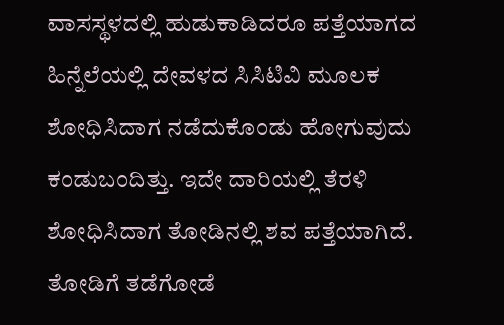ವಾಸಸ್ಥಳದಲ್ಲಿ ಹುಡುಕಾಡಿದರೂ ಪತ್ತೆಯಾಗದ ಹಿನ್ನೆಲೆಯಲ್ಲಿ ದೇವಳದ ಸಿಸಿಟಿವಿ ಮೂಲಕ ಶೋಧಿಸಿದಾಗ ನಡೆದುಕೊಂಡು ಹೋಗುವುದು ಕಂಡುಬಂದಿತ್ತು. ಇದೇ ದಾರಿಯಲ್ಲಿ ತೆರಳಿ ಶೋಧಿಸಿದಾಗ ತೋಡಿನಲ್ಲಿ ಶವ ಪತ್ತೆಯಾಗಿದೆ. ತೋಡಿಗೆ ತಡೆಗೋಡೆ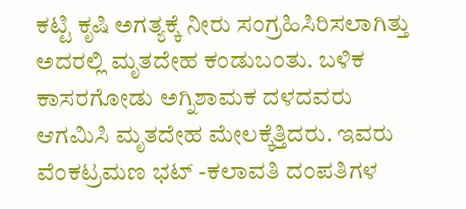ಕಟ್ಟಿ ಕೃಷಿ ಅಗತ್ಯಕ್ಕೆ ನೀರು ಸಂಗ್ರಹಿಸಿರಿಸಲಾಗಿತ್ತು ಅದರಲ್ಲಿ ಮೃತದೇಹ ಕಂಡುಬಂತು. ಬಳಿಕ ಕಾಸರಗೋಡು ಅಗ್ನಿಶಾಮಕ ದಳದವರು ಆಗಮಿಸಿ ಮೃತದೇಹ ಮೇಲಕ್ಕೆತ್ತಿದರು. ಇವರು ವೆಂಕಟ್ರಮಣ ಭಟ್ -ಕಲಾವತಿ ದಂಪತಿಗಳ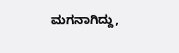ಮಗನಾಗಿದ್ದು,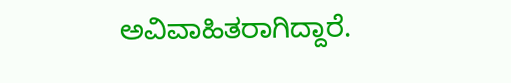ಅವಿವಾಹಿತರಾಗಿದ್ದಾರೆ.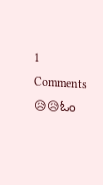1 Comments
😥😥ಓಂ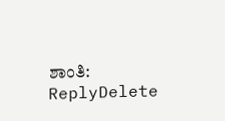ಶಾಂತಿ:
ReplyDelete